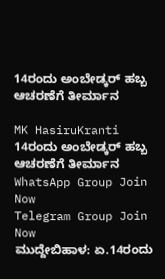14ರಂದು ಅಂಬೇಡ್ಕರ್ ಹಬ್ಬ ಆಚರಣೆಗೆ ತೀರ್ಮಾನ

MK HasiruKranti
14ರಂದು ಅಂಬೇಡ್ಕರ್ ಹಬ್ಬ ಆಚರಣೆಗೆ ತೀರ್ಮಾನ
WhatsApp Group Join Now
Telegram Group Join Now
ಮುದ್ದೇಬಿಹಾಳ: ಏ.14ರಂದು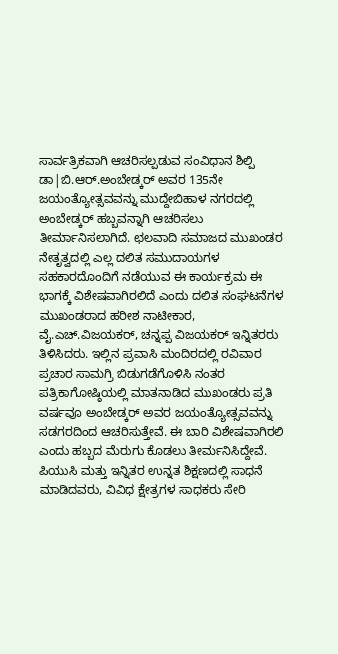ಸಾರ್ವತ್ರಿಕವಾಗಿ ಆಚರಿಸಲ್ಪಡುವ ಸಂವಿಧಾನ ಶಿಲ್ಪಿ ಡಾ|ಬಿ.ಆರ್.ಅಂಬೇಡ್ಕರ್ ಅವರ 135ನೇ ಜಯಂತ್ಯೋತ್ಸವವನ್ನು ಮುದ್ದೇಬಿಹಾಳ ನಗರದಲ್ಲಿ ಅಂಬೇಡ್ಕರ್ ಹಬ್ಬವನ್ನಾಗಿ ಆಚರಿಸಲು ತೀರ್ಮಾನಿಸಲಾಗಿದೆ. ಛಲವಾದಿ ಸಮಾಜದ ಮುಖಂಡರ ನೇತೃತ್ವದಲ್ಲಿ ಎಲ್ಲ ದಲಿತ ಸಮುದಾಯಗಳ ಸಹಕಾರದೊಂದಿಗೆ ನಡೆಯುವ ಈ ಕಾರ್ಯಕ್ರಮ ಈ ಭಾಗಕ್ಕೆ ವಿಶೇಷವಾಗಿರಲಿದೆ ಎಂದು ದಲಿತ ಸಂಘಟನೆಗಳ ಮುಖಂಡರಾದ ಹರೀಶ ನಾಟೀಕಾರ, ವೈ.ಎಚ್.ವಿಜಯಕರ್, ಚನ್ನಪ್ಪ ವಿಜಯಕರ್ ಇನ್ನಿತರರು ತಿಳಿಸಿದರು. ಇಲ್ಲಿನ ಪ್ರವಾಸಿ ಮಂದಿರದಲ್ಲಿ ರವಿವಾರ ಪ್ರಚಾರ ಸಾಮಗ್ರಿ ಬಿಡುಗಡೆಗೊಳಿಸಿ ನಂತರ ಪತ್ರಿಕಾಗೋಷ್ಠಿಯಲ್ಲಿ ಮಾತನಾಡಿದ ಮುಖಂಡರು ಪ್ರತಿ ವರ್ಷವೂ ಅಂಬೇಡ್ಕರ್ ಅವರ ಜಯಂತ್ಯೋತ್ಸವವನ್ನು ಸಡಗರದಿಂದ ಆಚರಿಸುತ್ತೇವೆ. ಈ ಬಾರಿ ವಿಶೇಷವಾಗಿರಲಿ ಎಂದು ಹಬ್ಬದ ಮೆರುಗು ಕೊಡಲು ತೀರ್ಮನಿಸಿದ್ದೇವೆ. ಪಿಯುಸಿ ಮತ್ತು ಇನ್ನಿತರ ಉನ್ನತ ಶಿಕ್ಷಣದಲ್ಲಿ ಸಾಧನೆ ಮಾಡಿದವರು, ವಿವಿಧ ಕ್ಷೇತ್ರಗಳ ಸಾಧಕರು ಸೇರಿ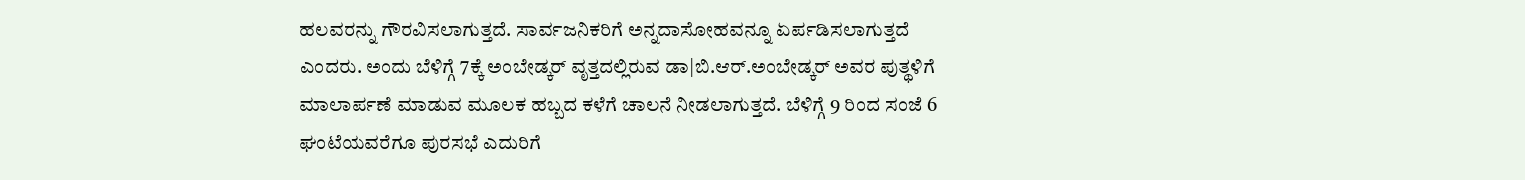ಹಲವರನ್ನು ಗೌರವಿಸಲಾಗುತ್ತದೆ. ಸಾರ್ವಜನಿಕರಿಗೆ ಅನ್ನದಾಸೋಹವನ್ನೂ ಏರ್ಪಡಿಸಲಾಗುತ್ತದೆ ಎಂದರು. ಅಂದು ಬೆಳಿಗ್ಗೆ 7ಕ್ಕೆ ಅಂಬೇಡ್ಕರ್ ವೃತ್ತದಲ್ಲಿರುವ ಡಾ|ಬಿ.ಆರ್.ಅಂಬೇಡ್ಕರ್ ಅವರ ಪುತ್ಥಳಿಗೆ ಮಾಲಾರ್ಪಣೆ ಮಾಡುವ ಮೂಲಕ ಹಬ್ಬದ ಕಳೆಗೆ ಚಾಲನೆ ನೀಡಲಾಗುತ್ತದೆ. ಬೆಳಿಗ್ಗೆ 9 ರಿಂದ ಸಂಜೆ 6 ಘಂಟೆಯವರೆಗೂ ಪುರಸಭೆ ಎದುರಿಗೆ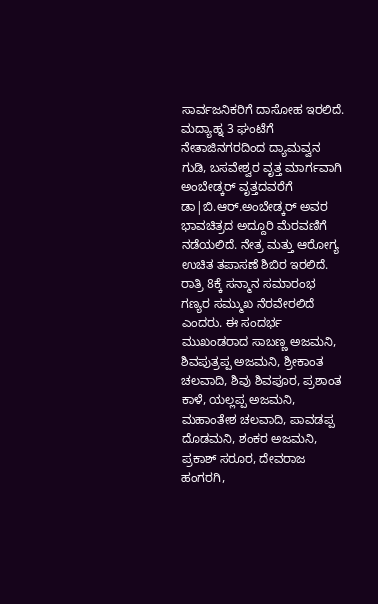ಸಾರ್ವಜನಿಕರಿಗೆ ದಾಸೋಹ ಇರಲಿದೆ. ಮದ್ಯಾಹ್ನ 3 ಘಂಟೆಗೆ ನೇತಾಜಿನಗರದಿಂದ ದ್ಯಾಮವ್ವನ ಗುಡಿ, ಬಸವೇಶ್ವರ ವೃತ್ತ ಮಾರ್ಗವಾಗಿ ಅಂಬೇಡ್ಕರ್ ವೃತ್ತದವರೆಗೆ ಡಾ|ಬಿ.ಆರ್.ಅಂಬೇಡ್ಕರ್ ಅವರ ಭಾವಚಿತ್ರದ ಅದ್ದೂರಿ ಮೆರವಣಿಗೆ ನಡೆಯಲಿದೆ. ನೇತ್ರ ಮತ್ತು ಆರೋಗ್ಯ ಉಚಿತ ತಪಾಸಣೆ ಶಿಬಿರ ಇರಲಿದೆ. ರಾತ್ರಿ 8ಕ್ಕೆ ಸನ್ಮಾನ ಸಮಾರಂಭ ಗಣ್ಯರ ಸಮ್ಮುಖ ನೆರವೇರಲಿದೆ ಎಂದರು. ಈ ಸಂದರ್ಭ ಮುಖಂಡರಾದ ಸಾಬಣ್ಣ ಅಜಮನಿ, ಶಿವಪುತ್ರಪ್ಪ ಅಜಮನಿ, ಶ್ರೀಕಾಂತ ಚಲವಾದಿ, ಶಿವು ಶಿವಪೂರ, ಪ್ರಶಾಂತ ಕಾಳೆ, ಯಲ್ಲಪ್ಪ ಅಜಮನಿ, ಮಹಾಂತೇಶ ಚಲವಾದಿ, ಪಾವಡಪ್ಪ ದೊಡಮನಿ, ಶಂಕರ ಅಜಮನಿ, ಪ್ರಕಾಶ್ ಸರೂರ, ದೇವರಾಜ ಹಂಗರಗಿ,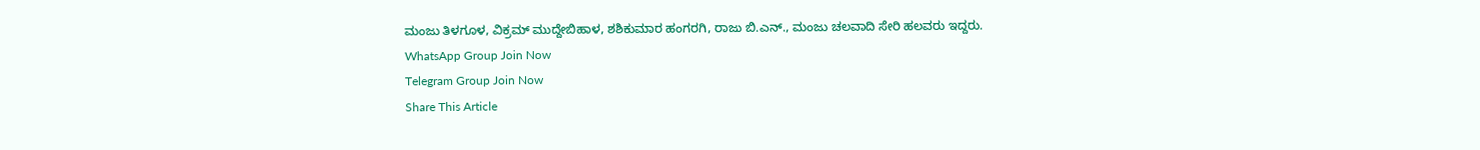ಮಂಜು ತಿಳಗೂಳ, ವಿಕ್ರಮ್ ಮುದ್ದೇಬಿಹಾಳ, ಶಶಿಕುಮಾರ ಹಂಗರಗಿ, ರಾಜು ಬಿ.ಎನ್., ಮಂಜು ಚಲವಾದಿ ಸೇರಿ ಹಲವರು ಇದ್ದರು.
WhatsApp Group Join Now
Telegram Group Join Now
Share This Article